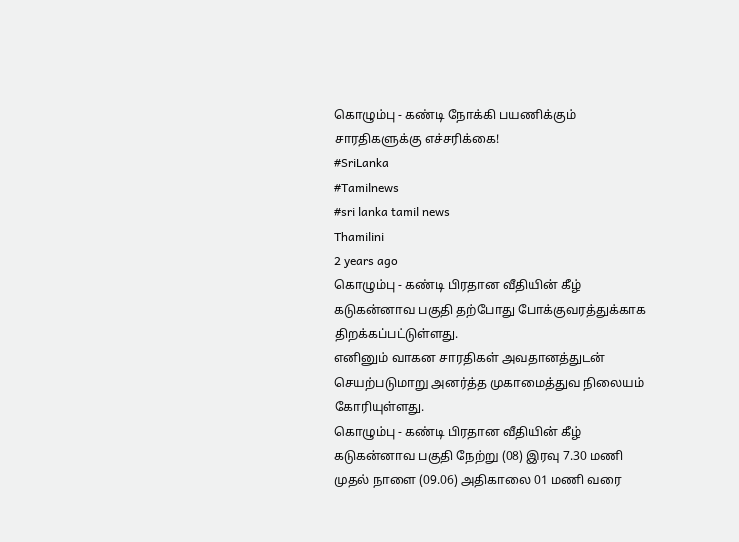கொழும்பு - கண்டி நோக்கி பயணிக்கும் சாரதிகளுக்கு எச்சரிக்கை!
#SriLanka
#Tamilnews
#sri lanka tamil news
Thamilini
2 years ago
கொழும்பு - கண்டி பிரதான வீதியின் கீழ் கடுகன்னாவ பகுதி தற்போது போக்குவரத்துக்காக திறக்கப்பட்டுள்ளது.
எனினும் வாகன சாரதிகள் அவதானத்துடன் செயற்படுமாறு அனர்த்த முகாமைத்துவ நிலையம் கோரியுள்ளது.
கொழும்பு - கண்டி பிரதான வீதியின் கீழ் கடுகன்னாவ பகுதி நேற்று (08) இரவு 7.30 மணி முதல் நாளை (09.06) அதிகாலை 01 மணி வரை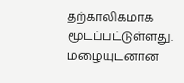தற்காலிகமாக மூடப்பட்டுள்ளது.
மழையுடனான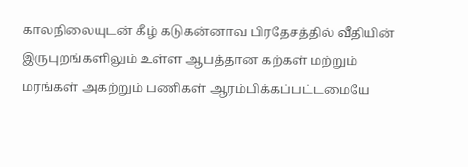காலநிலையுடன் கீழ் கடுகன்னாவ பிரதேசத்தில் வீதியின் இருபுறங்களிலும் உள்ள ஆபத்தான கற்கள் மற்றும் மரங்கள் அகற்றும் பணிகள் ஆரம்பிக்கப்பட்டமையே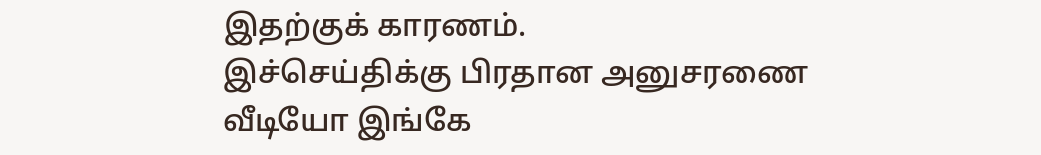இதற்குக் காரணம்.
இச்செய்திக்கு பிரதான அனுசரணை
வீடியோ இங்கே